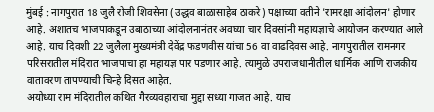मुंबई : नागपुरात 18 जुलै रोजी शिवसेना (उद्धव बाळासाहेब ठाकरे) पक्षाच्या वतीने 'रामरक्षा आंदोलन' होणार आहे. अशातच भाजपाकडून उबाठाच्या आंदोलनानंतर अवघ्या चार दिवसांनी महायज्ञाचे आयोजन करण्यात आले आहे. याच दिवशी 22 जुलैला मुख्यमंत्री देवेंद्र फडणवीस यांचा 56 वा वाढदिवस आहे. नागपुरातील रामनगर परिसरातील मंदिरात भाजपाचा हा महायज्ञ पार पडणार आहे. त्यामुळे उपराजधानीतील धार्मिक आणि राजकीय वातावरण तापण्याची चिन्हे दिसत आहेत.
अयोध्या राम मंदिरातील कथित गैरव्यवहाराचा मुद्दा सध्या गाजत आहे. याच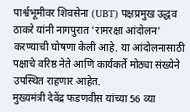पार्श्वभूमीवर शिवसेना (UBT) पक्षप्रमुख उद्धव ठाकरे यांनी नागपुरात 'रामरक्षा आंदोलन' करण्याची घोषणा केली आहे. या आंदोलनासाठी पक्षाचे वरिष्ठ नेते आणि कार्यकर्ते मोठ्या संख्येने उपस्थित राहणार आहेत.
मुख्यमंत्री देवेंद्र फडणवीस यांच्या 56 व्या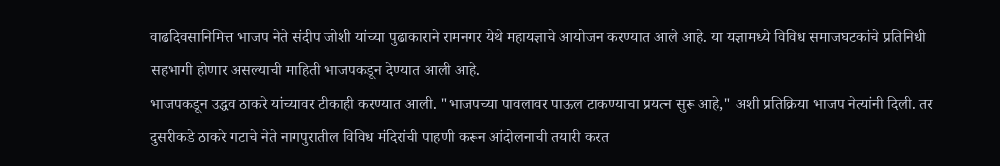वाढदिवसानिमित्त भाजप नेते संदीप जोशी यांच्या पुढाकाराने रामनगर येथे महायज्ञाचे आयोजन करण्यात आले आहे. या यज्ञामध्ये विविध समाजघटकांचे प्रतिनिधी सहभागी होणार असल्याची माहिती भाजपकडून देण्यात आली आहे.
भाजपकडून उद्धव ठाकरे यांच्यावर टीकाही करण्यात आली. "भाजपच्या पावलावर पाऊल टाकण्याचा प्रयत्न सुरू आहे," अशी प्रतिक्रिया भाजप नेत्यांनी दिली. तर दुसरीकडे ठाकरे गटाचे नेते नागपुरातील विविध मंदिरांची पाहणी करून आंदोलनाची तयारी करत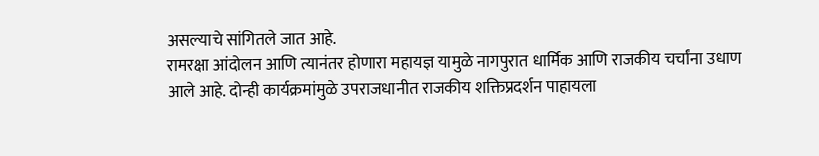असल्याचे सांगितले जात आहे.
रामरक्षा आंदोलन आणि त्यानंतर होणारा महायज्ञ यामुळे नागपुरात धार्मिक आणि राजकीय चर्चांना उधाण आले आहे. दोन्ही कार्यक्रमांमुळे उपराजधानीत राजकीय शक्तिप्रदर्शन पाहायला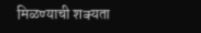मिळण्याची शक्यता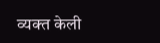व्यक्त केली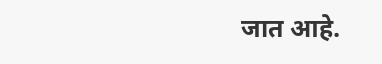जात आहे.